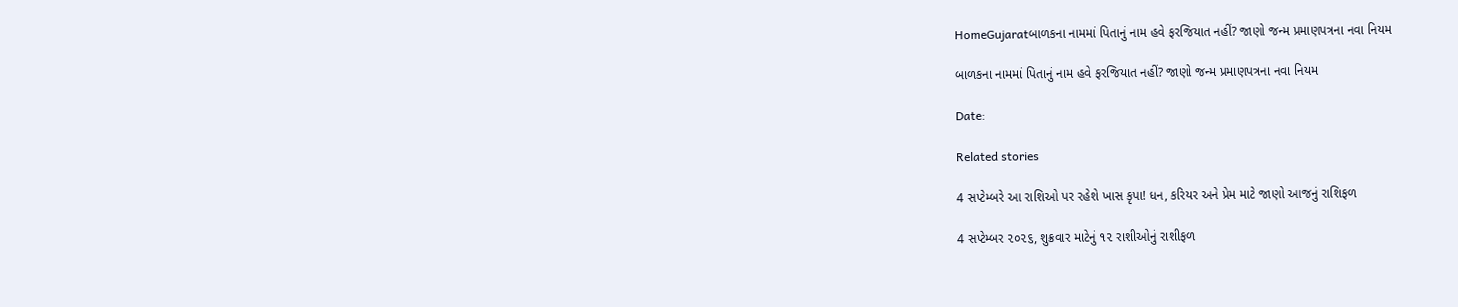HomeGujaratબાળકના નામમાં પિતાનું નામ હવે ફરજિયાત નહીં? જાણો જન્મ પ્રમાણપત્રના નવા નિયમ

બાળકના નામમાં પિતાનું નામ હવે ફરજિયાત નહીં? જાણો જન્મ પ્રમાણપત્રના નવા નિયમ

Date:

Related stories

4 સપ્ટેમ્બરે આ રાશિઓ પર રહેશે ખાસ કૃપા! ધન, કરિયર અને પ્રેમ માટે જાણો આજનું રાશિફળ

4 સપ્ટેમ્બર ૨૦૨૬, શુક્રવાર માટેનું ૧૨ રાશીઓનું રાશીફળ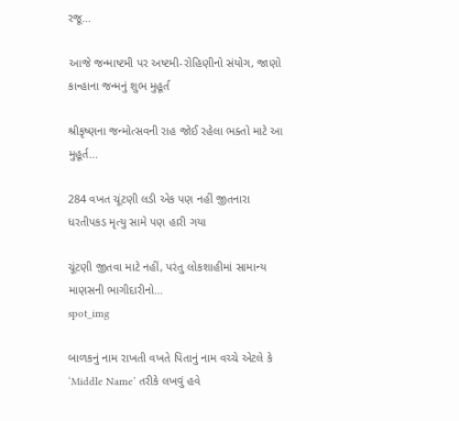રજૂ...

આજે જન્માષ્ટમી પર અષ્ટમી-રોહિણીનો સંયોગ, જાણો કાન્હાના જન્મનું શુભ મુહૂર્ત

શ્રીકૃષ્ણના જન્મોત્સવની રાહ જોઈ રહેલા ભક્તો માટે આ મુહૂર્ત...

284 વખત ચૂંટણી લડી એક પણ નહીં જીતનારા ધરતીપકડ મૃત્યુ સામે પણ હારી ગયા

ચૂંટણી જીતવા માટે નહીં, પરંતુ લોકશાહીમાં સામાન્ય માણસની ભાગીદારીનો...
spot_img

બાળકનું નામ રાખતી વખતે પિતાનું નામ વચ્ચે એટલે કે ‘Middle Name’ તરીકે લખવું હવે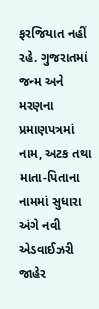ફરજિયાત નહીં રહે. ગુજરાતમાં જન્મ અને મરણના પ્રમાણપત્રમાં નામ, અટક તથા માતા-પિતાના નામમાં સુધારા અંગે નવી એડવાઈઝરી જાહેર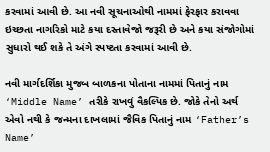કરવામાં આવી છે. આ નવી સૂચનાઓથી નામમાં ફેરફાર કરાવવા ઇચ્છતા નાગરિકો માટે કયા દસ્તાવેજો જરૂરી છે અને કયા સંજોગોમાં સુધારો થઈ શકે તે અંગે સ્પષ્ટતા કરવામાં આવી છે.

નવી માર્ગદર્શિકા મુજબ બાળકના પોતાના નામમાં પિતાનું નામ ‘Middle Name’ તરીકે રાખવું વૈકલ્પિક છે. જોકે તેનો અર્થ એવો નથી કે જન્મના દાખલામાં જૈવિક પિતાનું નામ ‘Father’s Name’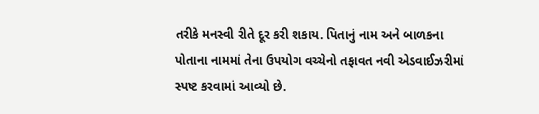તરીકે મનસ્વી રીતે દૂર કરી શકાય. પિતાનું નામ અને બાળકના પોતાના નામમાં તેના ઉપયોગ વચ્ચેનો તફાવત નવી એડવાઈઝરીમાં સ્પષ્ટ કરવામાં આવ્યો છે.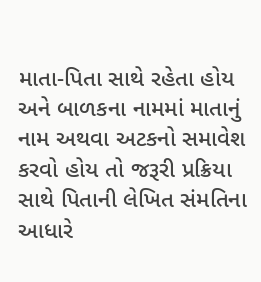માતા-પિતા સાથે રહેતા હોય અને બાળકના નામમાં માતાનું નામ અથવા અટકનો સમાવેશ કરવો હોય તો જરૂરી પ્રક્રિયા સાથે પિતાની લેખિત સંમતિના આધારે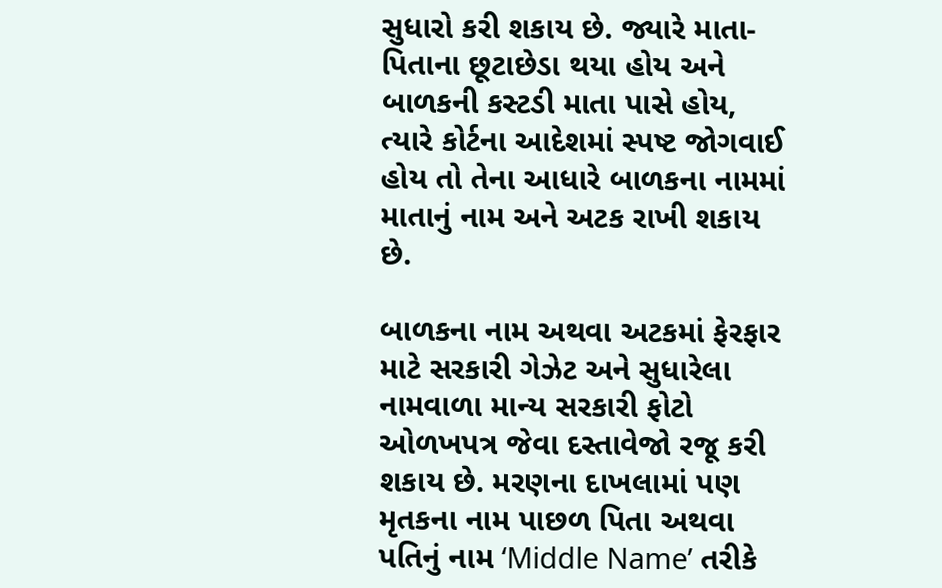સુધારો કરી શકાય છે. જ્યારે માતા-પિતાના છૂટાછેડા થયા હોય અને બાળકની કસ્ટડી માતા પાસે હોય, ત્યારે કોર્ટના આદેશમાં સ્પષ્ટ જોગવાઈ હોય તો તેના આધારે બાળકના નામમાં માતાનું નામ અને અટક રાખી શકાય છે.

બાળકના નામ અથવા અટકમાં ફેરફાર માટે સરકારી ગેઝેટ અને સુધારેલા નામવાળા માન્ય સરકારી ફોટો ઓળખપત્ર જેવા દસ્તાવેજો રજૂ કરી શકાય છે. મરણના દાખલામાં પણ મૃતકના નામ પાછળ પિતા અથવા પતિનું નામ ‘Middle Name’ તરીકે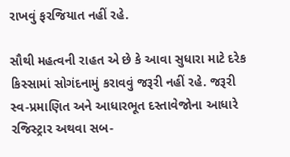રાખવું ફરજિયાત નહીં રહે.

સૌથી મહત્વની રાહત એ છે કે આવા સુધારા માટે દરેક કિસ્સામાં સોગંદનામું કરાવવું જરૂરી નહીં રહે. જરૂરી સ્વ-પ્રમાણિત અને આધારભૂત દસ્તાવેજોના આધારે રજિસ્ટ્રાર અથવા સબ-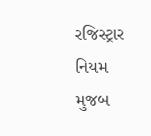રજિસ્ટ્રાર નિયમ મુજબ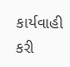કાર્યવાહી કરી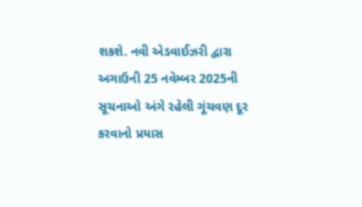શકશે. નવી એડવાઈઝરી દ્વારા અગાઉની 25 નવેમ્બર 2025ની સૂચનાઓ અંગે રહેલી ગૂંચવણ દૂર કરવાનો પ્રયાસ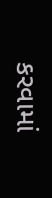કરવામાં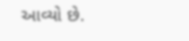આવ્યો છે.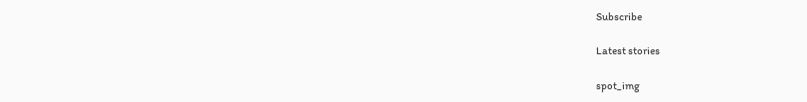Subscribe

Latest stories

spot_img